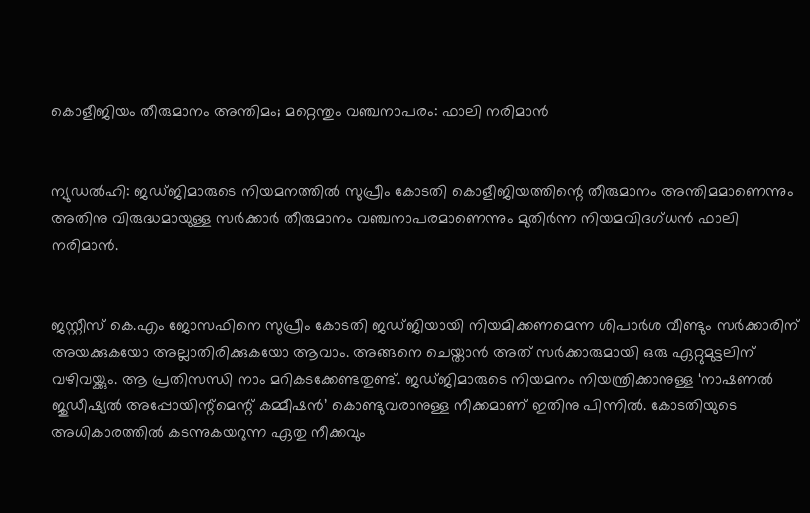കൊളീജിയം തീരുമാനം അന്തിമം; മറ്റെന്തും വഞ്ചനാപരം: ഫാലി നരിമാന്‍


ന്യുഡല്‍ഹി: ജഡ്ജിമാരുടെ നിയമനത്തില്‍ സുപ്രീം കോടതി കൊളീജിയത്തിന്റെ തീരുമാനം അന്തിമമാണെന്നും അതിനു വിരുദ്ധമായുള്ള സര്‍ക്കാര്‍ തീരുമാനം വഞ്ചനാപരമാണെന്നും മുതിര്‍ന്ന നിയമവിദഗ്ധന്‍ ഫാലി നരിമാന്‍.


ജസ്റ്റീസ് കെ.എം ജോസഫിനെ സുപ്രീം കോടതി ജഡ്ജിയായി നിയമിക്കണമെന്ന ശിപാര്‍ശ വീണ്ടും സര്‍ക്കാരിന് അയക്കുകയോ അല്ലാതിരിക്കുകയോ ആവാം. അങ്ങനെ ചെയ്താന്‍ അത് സര്‍ക്കാരുമായി ഒരു ഏറ്റുമുട്ടലിന് വഴിവയ്ക്കും. ആ പ്രതിസന്ധി നാം മറികടക്കേണ്ടതുണ്ട്. ജഡ്ജിമാരുടെ നിയമനം നിയന്ത്രിക്കാനുള്ള ‘നാഷണല്‍ ജുഡീഷ്യല്‍ അപ്പോയിന്റ്‌മെന്റ് കമ്മീഷന്‍’ കൊണ്ടുവരാനുള്ള നീക്കമാണ് ഇതിനു പിന്നില്‍. കോടതിയുടെ അധികാരത്തില്‍ കടന്നുകയറുന്ന ഏതു നീക്കവും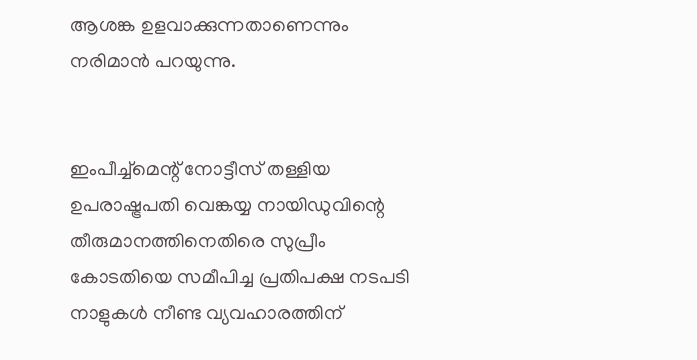ആശങ്ക ഉളവാക്കുന്നതാണെന്നും നരിമാന്‍ പറയുന്നു.


ഇംപീച്ച്‌മെന്റ് നോട്ടീസ് തള്ളിയ ഉപരാഷ്ട്രപതി വെങ്കയ്യ നായിഡുവിന്റെ തീരുമാനത്തിനെതിരെ സുപ്രീം കോടതിയെ സമീപിച്ച പ്രതിപക്ഷ നടപടി നാളുകള്‍ നീണ്ട വ്യവഹാരത്തിന്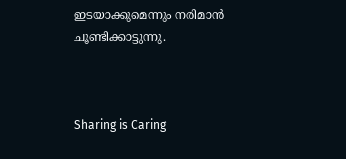ഇടയാക്കുമെന്നും നരിമാന്‍ ചൂണ്ടിക്കാട്ടുന്നു.



Sharing is Caring